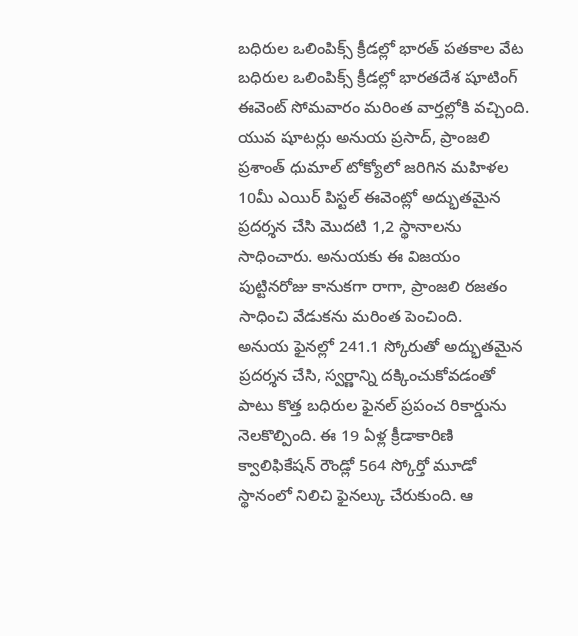బధిరుల ఒలింపిక్స్ క్రీడల్లో భారత్ పతకాల వేట
బధిరుల ఒలింపిక్స్ క్రీడల్లో భారతదేశ షూటింగ్ ఈవెంట్ సోమవారం మరింత వార్తల్లోకి వచ్చింది. యువ షూటర్లు అనుయ ప్రసాద్, ప్రాంజలి ప్రశాంత్ ధుమాల్ టోక్యోలో జరిగిన మహిళల 10మీ ఎయిర్ పిస్టల్ ఈవెంట్లో అద్భుతమైన ప్రదర్శన చేసి మొదటి 1,2 స్థానాలను సాధించారు. అనుయకు ఈ విజయం పుట్టినరోజు కానుకగా రాగా, ప్రాంజలి రజతం సాధించి వేడుకను మరింత పెంచింది.
అనుయ ఫైనల్లో 241.1 స్కోరుతో అద్భుతమైన ప్రదర్శన చేసి, స్వర్ణాన్ని దక్కించుకోవడంతో పాటు కొత్త బధిరుల ఫైనల్ ప్రపంచ రికార్డును నెలకొల్పింది. ఈ 19 ఏళ్ల క్రీడాకారిణి క్వాలిఫికేషన్ రౌండ్లో 564 స్కోర్తో మూడో స్థానంలో నిలిచి ఫైనల్కు చేరుకుంది. ఆ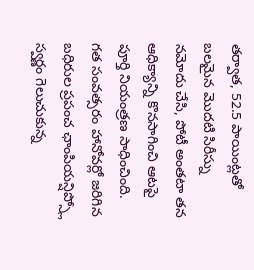తర్వాత, 52.5 పాయింట్లతో బలమైన మొదటి సిరీస్ను నమోదు చేసి, పోటీ అంతటా తన ఆధిక్యాన్ని కొనసాగించి ఆటపై పూర్తి నియంత్రణ సాధించింది. గత సంవత్సరం హానోవర్లో జరిగిన బధిరుల ప్రపంచ ఛాంపియన్షిప్స్లో స్వర్ణం గెలుచుకున్న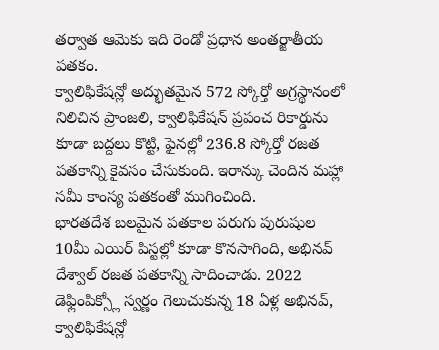తర్వాత ఆమెకు ఇది రెండో ప్రధాన అంతర్జాతీయ పతకం.
క్వాలిఫికేషన్లో అద్భుతమైన 572 స్కోర్తో అగ్రస్థానంలో నిలిచిన ప్రాంజలి, క్వాలిఫికేషన్ ప్రపంచ రికార్డును కూడా బద్దలు కొట్టి, ఫైనల్లో 236.8 స్కోర్తో రజత పతకాన్ని కైవసం చేసుకుంది. ఇరాన్కు చెందిన మహ్లా సమీ కాంస్య పతకంతో ముగించింది.
భారతదేశ బలమైన పతకాల పరుగు పురుషుల 10మీ ఎయిర్ పిస్టల్లో కూడా కొనసాగింది, అభినవ్ దేశ్వాల్ రజత పతకాన్ని సాదించాడు. 2022 డెఫ్లింపిక్స్లో స్వర్ణం గెలుచుకున్న 18 ఏళ్ల అభినవ్, క్వాలిఫికేషన్లో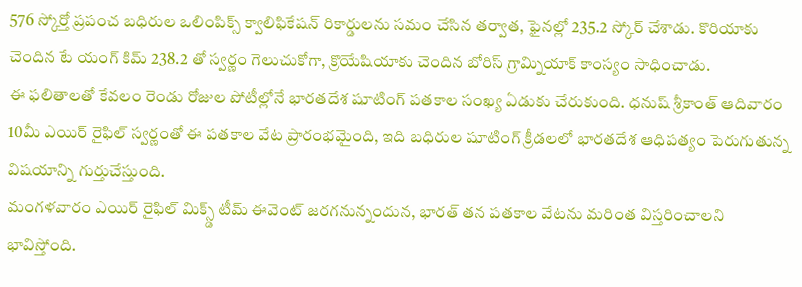576 స్కోర్తో ప్రపంచ బధిరుల ఒలింపిక్స్ క్వాలిఫికేషన్ రికార్డులను సమం చేసిన తర్వాత, ఫైనల్లో 235.2 స్కోర్ చేశాడు. కొరియాకు చెందిన టే యంగ్ కిమ్ 238.2 తో స్వర్ణం గెలుచుకోగా, క్రొయేషియాకు చెందిన బోరిస్ గ్రామ్నియాక్ కాంస్యం సాధించాడు.
ఈ ఫలితాలతో కేవలం రెండు రోజుల పోటీల్లోనే భారతదేశ షూటింగ్ పతకాల సంఖ్య ఏడుకు చేరుకుంది. ధనుష్ శ్రీకాంత్ ఆదివారం 10మీ ఎయిర్ రైఫిల్ స్వర్ణంతో ఈ పతకాల వేట ప్రారంభమైంది, ఇది బధిరుల షూటింగ్ క్రీడలలో భారతదేశ ఆధిపత్యం పెరుగుతున్న విషయాన్ని గుర్తుచేస్తుంది.
మంగళవారం ఎయిర్ రైఫిల్ మిక్స్డ్ టీమ్ ఈవెంట్ జరగనున్నందున, భారత్ తన పతకాల వేటను మరింత విస్తరించాలని భావిస్తోంది.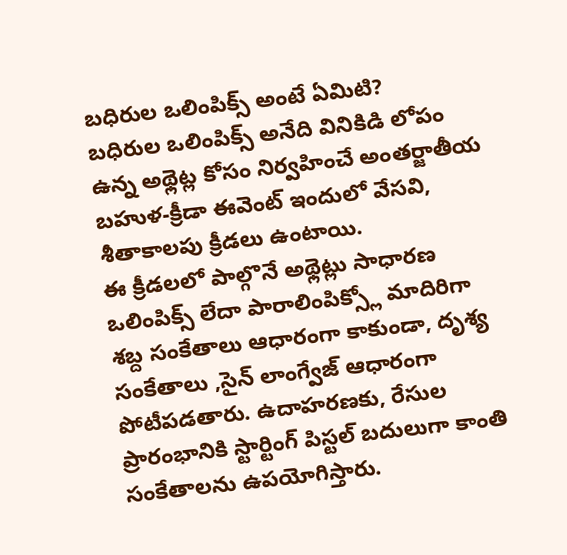బధిరుల ఒలింపిక్స్ అంటే ఏమిటి?
బధిరుల ఒలింపిక్స్ అనేది వినికిడి లోపం ఉన్న అథ్లెట్ల కోసం నిర్వహించే అంతర్జాతీయ బహుళ-క్రీడా ఈవెంట్ ఇందులో వేసవి, శీతాకాలపు క్రీడలు ఉంటాయి.
ఈ క్రీడలలో పాల్గొనే అథ్లెట్లు సాధారణ ఒలింపిక్స్ లేదా పారాలింపిక్స్లో మాదిరిగా శబ్ద సంకేతాలు ఆధారంగా కాకుండా, దృశ్య సంకేతాలు ,సైన్ లాంగ్వేజ్ ఆధారంగా పోటీపడతారు. ఉదాహరణకు, రేసుల ప్రారంభానికి స్టార్టింగ్ పిస్టల్ బదులుగా కాంతి సంకేతాలను ఉపయోగిస్తారు.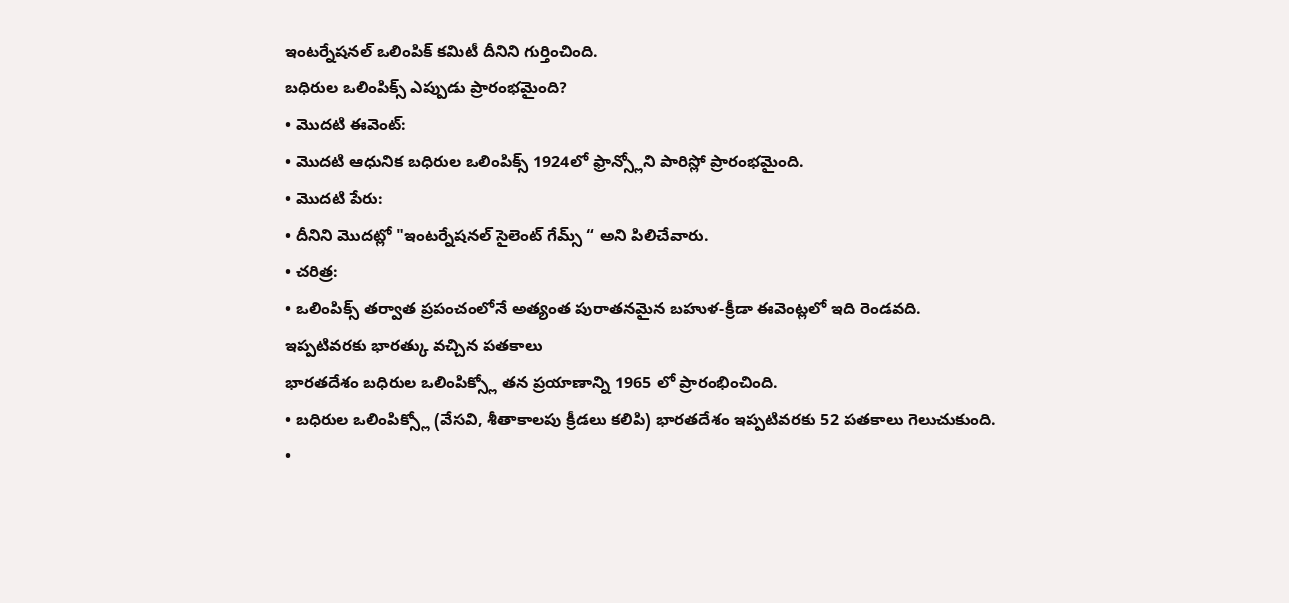ఇంటర్నేషనల్ ఒలింపిక్ కమిటీ దీనిని గుర్తించింది.
బధిరుల ఒలింపిక్స్ ఎప్పుడు ప్రారంభమైంది?
• మొదటి ఈవెంట్:
• మొదటి ఆధునిక బధిరుల ఒలింపిక్స్ 1924లో ఫ్రాన్స్లోని పారిస్లో ప్రారంభమైంది.
• మొదటి పేరు:
• దీనిని మొదట్లో "ఇంటర్నేషనల్ సైలెంట్ గేమ్స్ “ అని పిలిచేవారు.
• చరిత్ర:
• ఒలింపిక్స్ తర్వాత ప్రపంచంలోనే అత్యంత పురాతనమైన బహుళ-క్రీడా ఈవెంట్లలో ఇది రెండవది.
ఇప్పటివరకు భారత్కు వచ్చిన పతకాలు
భారతదేశం బధిరుల ఒలింపిక్స్లో తన ప్రయాణాన్ని 1965 లో ప్రారంభించింది.
• బధిరుల ఒలింపిక్స్లో (వేసవి, శీతాకాలపు క్రీడలు కలిపి) భారతదేశం ఇప్పటివరకు 52 పతకాలు గెలుచుకుంది.
•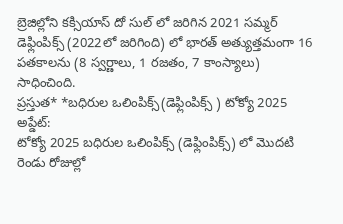బ్రెజిల్లోని కక్సియాస్ దో సుల్ లో జరిగిన 2021 సమ్మర్ డెఫ్లింపిక్స్ (2022లో జరిగింది) లో భారత్ అత్యుత్తమంగా 16 పతకాలను (8 స్వర్ణాలు, 1 రజతం, 7 కాంస్యాలు) సాధించింది.
ప్రస్తుత* *బధిరుల ఒలింపిక్స్(డెఫ్లింపిక్స్ ) టోక్యో 2025 అప్డేట్:
టోక్యో 2025 బధిరుల ఒలింపిక్స్ (డెఫ్లింపిక్స్) లో మొదటి రెండు రోజుల్లో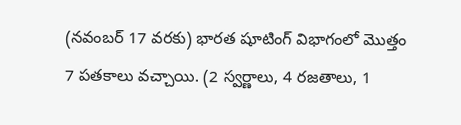(నవంబర్ 17 వరకు) భారత షూటింగ్ విభాగంలో మొత్తం 7 పతకాలు వచ్చాయి. (2 స్వర్ణాలు, 4 రజతాలు, 1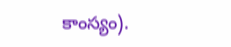కాంస్యం).